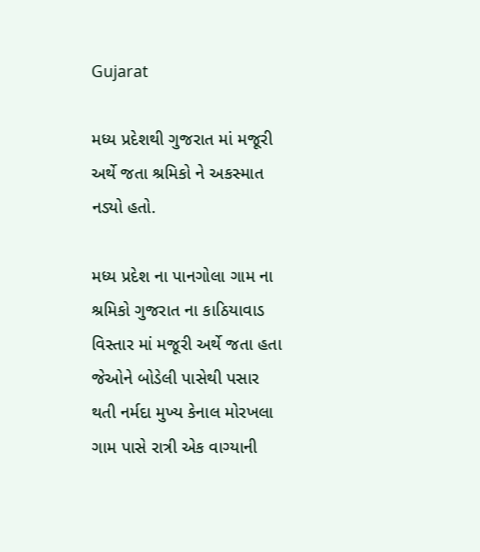Gujarat

મધ્ય પ્રદેશથી ગુજરાત માં મજૂરી અર્થે જતા શ્રમિકો ને અકસ્માત નડ્યો હતો.

મધ્ય પ્રદેશ ના પાનગોલા ગામ ના શ્રમિકો ગુજરાત ના કાઠિયાવાડ વિસ્તાર માં મજૂરી અર્થે જતા હતા જેઓને બોડેલી પાસેથી પસાર થતી નર્મદા મુખ્ય કેનાલ મોરખલા ગામ પાસે રાત્રી એક વાગ્યાની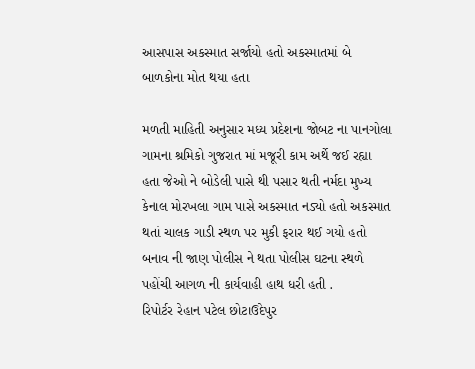આસપાસ અકસ્માત સર્જાયો હતો અકસ્માતમાં બે બાળકોના મોત થયા હતા

મળતી માહિતી અનુસાર મધ્ય પ્રદેશના જોબટ ના પાનગોલા ગામના શ્રમિકો ગુજરાત માં મજૂરી કામ અર્થે જઈ રહ્યા હતા જેઓ ને બોડેલી પાસે થી પસાર થતી નર્મદા મુખ્ય કેનાલ મોરખલા ગામ પાસે અકસ્માત નડ્યો હતો અકસ્માત થતાં ચાલક ગાડી સ્થળ પર મુકી ફરાર થઈ ગયો હતો બનાવ ની જાણ પોલીસ ને થતા પોલીસ ઘટના સ્થળે પહોંચી આગળ ની કાર્યવાહી હાથ ધરી હતી .
રિપોર્ટર રેહાન પટેલ છોટાઉદેપુર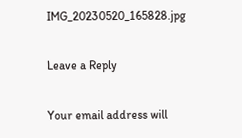IMG_20230520_165828.jpg

Leave a Reply

Your email address will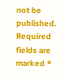not be published. Required fields are marked *